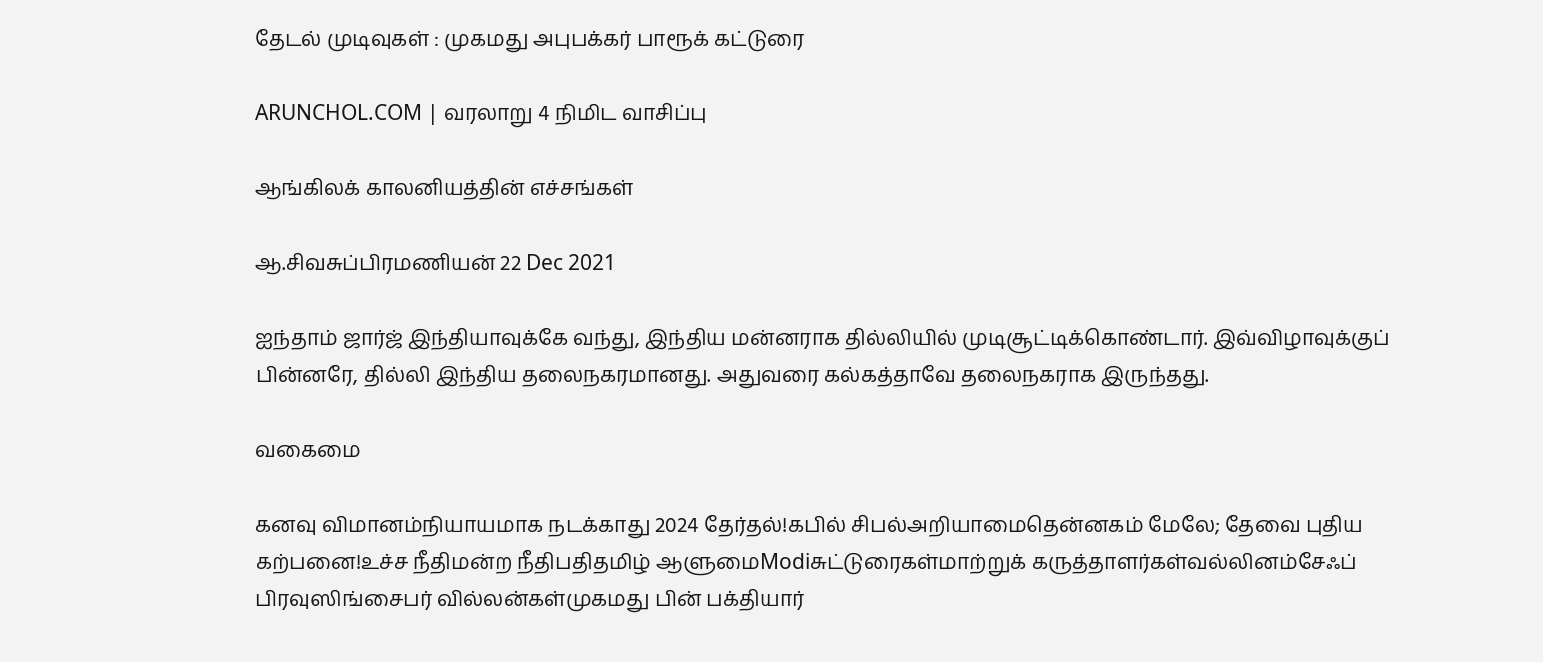தேடல் முடிவுகள் : முகமது அபுபக்கர் பாரூக் கட்டுரை

ARUNCHOL.COM | வரலாறு 4 நிமிட வாசிப்பு

ஆங்கிலக் காலனியத்தின் எச்சங்கள்

ஆ.சிவசுப்பிரமணியன் 22 Dec 2021

ஐந்தாம் ஜார்ஜ் இந்தியாவுக்கே வந்து, இந்திய மன்னராக தில்லியில் முடிசூட்டிக்கொண்டார். இவ்விழாவுக்குப் பின்னரே, தில்லி இந்திய தலைநகரமானது. அதுவரை கல்கத்தாவே தலைநகராக இருந்தது.

வகைமை

கனவு விமானம்நியாயமாக நடக்காது 2024 தேர்தல்!கபில் சிபல்அறியாமைதென்னகம் மேலே; தேவை புதிய கற்பனை!உச்ச நீதிமன்ற நீதிபதிதமிழ் ஆளுமைModiசுட்டுரைகள்மாற்றுக் கருத்தாளர்கள்வல்லினம்சேஃப் பிரவுஸிங்சைபர் வில்லன்கள்முகமது பின் பக்தியார்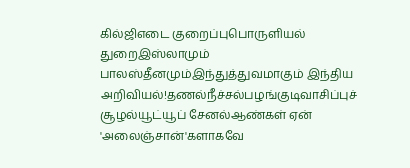கில்ஜிஎடை குறைப்புபொருளியல் துறைஇஸ்லாமும் பாலஸ்தீனமும்இந்துத்துவமாகும் இந்திய அறிவியல்!தணல்நீச்சல்பழங்குடிவாசிப்புச் சூழல்யூட்யூப் சேனல்ஆண்கள் ஏன் 'அலைஞ்சான்'களாகவே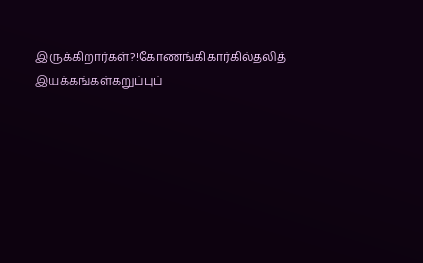இருக்கிறார்கள்?!கோணங்கிகார்கில்தலித் இயக்கங்கள்கறுப்புப்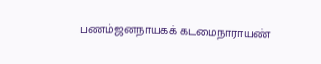பணம்ஜனநாயகக் கடமைநாராயண்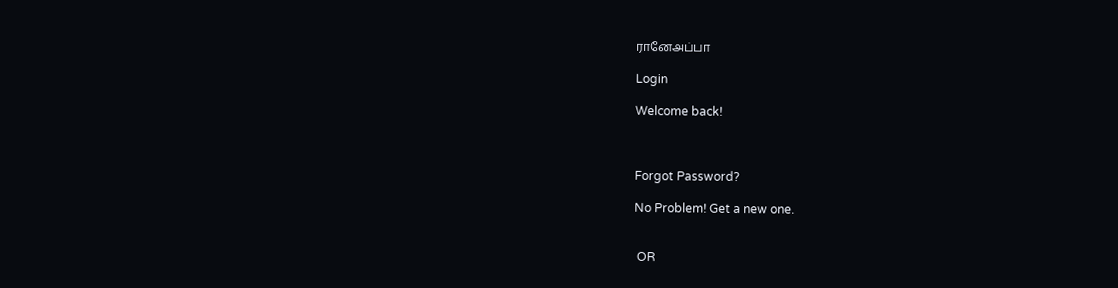ரானேஅப்பா

Login

Welcome back!



Forgot Password?

No Problem! Get a new one.


 OR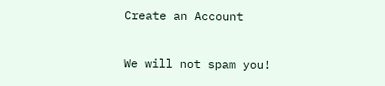Create an Account

We will not spam you!